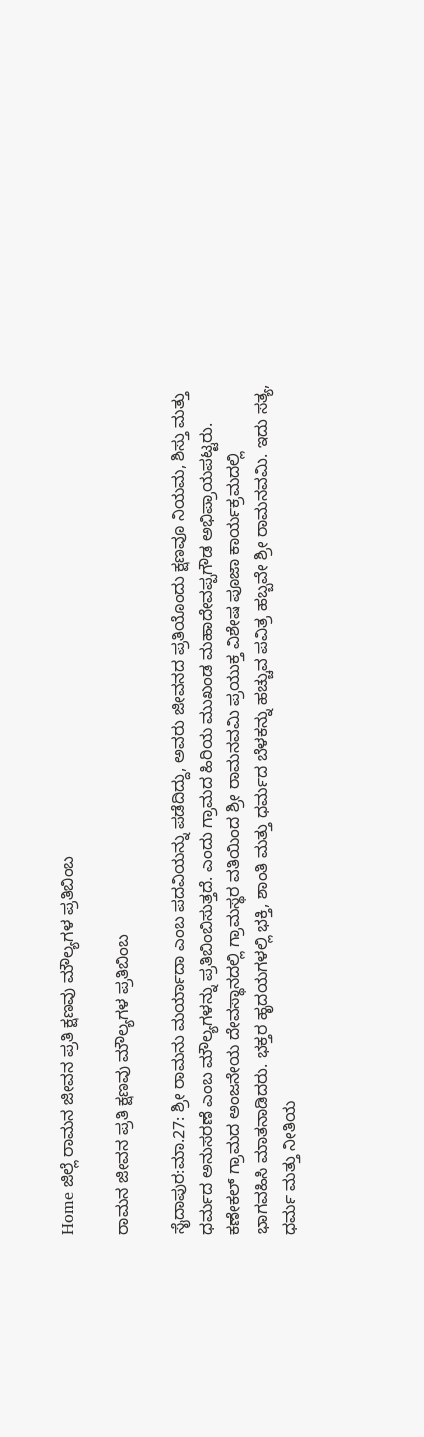Home ಜಿಲ್ಲೆ ರಾಮನ ಜೀವನ ಪ್ರತಿ ಕ್ಷಣವು ಮೌಲ್ಯಗಳ ಪ್ರತಿಬಿಂಬ

ರಾಮನ ಜೀವನ ಪ್ರತಿ ಕ್ಷಣವು ಮೌಲ್ಯಗಳ ಪ್ರತಿಬಿಂಬ

ಸೈದಾಪುರ:ಮಾ.27: ಶ್ರೀ ರಾಮನು ಮರ್ಯಾದಾ ಎಂಬ ಪದವಿಯನ್ನು ಪಡೆದಿದ್ದು, ಅವರು ಜೀವನದ ಪ್ರತಿಯೊಂದು ಕ್ಷಣವೂ ನಿಯಮ, ಶಿಸ್ತು ಮತ್ತು ಧರ್ಮದ ಅನುಸರಣೆ ಎಂಬ ಮೌಲ್ಯಗಳನ್ನು ಪ್ರತಿಬಿಂಬಿಸುತ್ತದೆ. ಎಂದು ಗ್ರಾಮದ ಹಿರಿಯ ಮುಖಂಡ ಮಹಾದೇವಪ್ಪಗೌಡ ಅಭಿಪ್ರಾಯಪಟ್ಟರು.
ಕಣೇಕಲ್ ಗ್ರಾಮದ ಅಂಜನೇಯ ದೇವಸ್ಥಾನದಲ್ಲಿ ಗ್ರಾಮಸ್ಥರ ವತಿಯಿಂದ ಶ್ರೀ ರಾಮನವಮಿ ಪ್ರಯುಕ್ತ ವಿಶೇಷ ಪೂಜಾ ಕಾರ್ಯಕ್ರಮದಲ್ಲಿ ಭಾಗವಹಿಸಿ ಮಾತನಾಡಿದರು. ಭಕ್ತರ ಹೃದಯಗಳಲ್ಲಿ ಭಕ್ತಿ, ಶಾಂತಿ ಮತ್ತು ಧರ್ಮದ ಬೆಳಕನ್ನು ಹಚ್ಚುವ ಪವಿತ್ರ ಹಬ್ಬವೇ ಶ್ರೀ ರಾಮನವಮಿ. ಇದು ಸತ್ಯ, ಧರ್ಮ ಮತ್ತು ನೀತಿಯ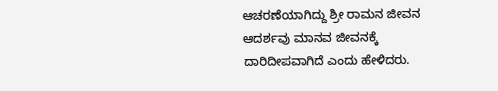ಆಚರಣೆಯಾಗಿದ್ದು ಶ್ರೀ ರಾಮನ ಜೀವನ ಆದರ್ಶವು ಮಾನವ ಜೀವನಕ್ಕೆ ದಾರಿದೀಪವಾಗಿದೆ ಎಂದು ಹೇಳಿದರು.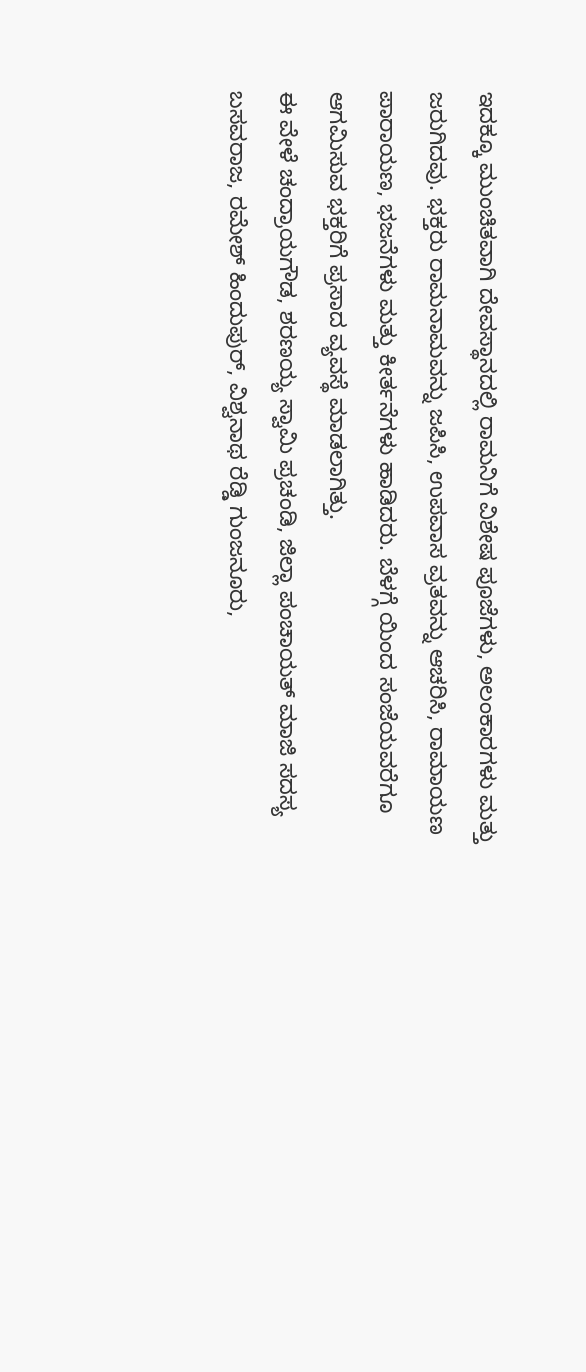ಇದಕ್ಕೂ ಮುಂಚಿತವಾಗಿ ದೇವಸ್ಥಾನದಲ್ಲಿ ರಾಮನಿಗೆ ವಿಶೇಷ ಪೂಜೆಗಳು, ಅಲಂಕಾರಗಳು ಮತ್ತು ಜರುಗಿದವು. ಭಕ್ತರು ರಾಮನಾಮವನ್ನು ಜಪಿಸಿ, ಉಪವಾಸ ವ್ರತವನ್ನು ಆಚರಿಸಿ, ರಾಮಾಯಣ ಪಾರಾಯಣ, ಭಜನೆಗಳು ಮತ್ತು ಕೀರ್ತನೆಗಳು ಹಾಡಿದರು. ಬೆಳಗ್ಗೆ ಯಿಂದ ಸಂಜೆಯವರೆಗೂ ಆಗಮಿಸುವ ಭಕ್ತರಿಗೆ ಪ್ರಸಾದ ವ್ಯವಸ್ಥೆ ಮಾಡಲಾಗಿತ್ತು.
ಈ ವೇಳೆ ಚಂದ್ರಾಯಗೌಡ, ಶರಣಯ್ಯ ಸ್ವಾಮಿ ಪ್ರಚಂಡಿ, ಜಿಲ್ಲಾ ಪಂಚಾಯತ್ ಮಾಜಿ ಸದಸ್ಯ ಬಸವರಾಜ, ರಮೇಶ್ ಹಿಂದುಪುರ್, ವಿಶ್ವನಾಥ ರೆಡ್ಡಿ ಗುಂಜನೂರು,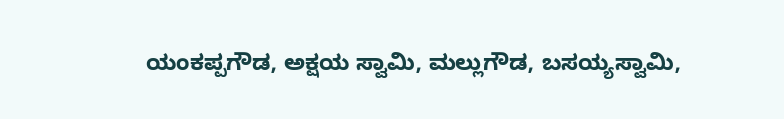ಯಂಕಪ್ಪಗೌಡ, ಅಕ್ಷಯ ಸ್ವಾಮಿ, ಮಲ್ಲುಗೌಡ, ಬಸಯ್ಯಸ್ವಾಮಿ,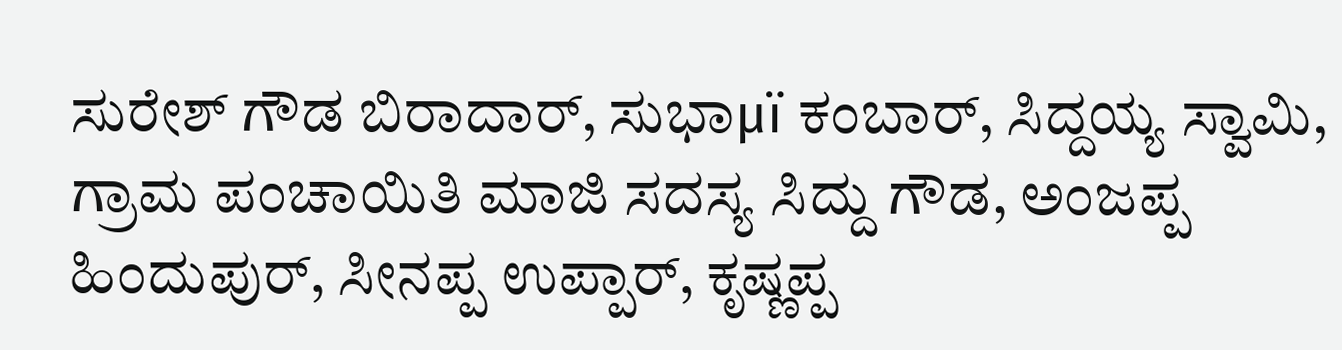ಸುರೇಶ್ ಗೌಡ ಬಿರಾದಾರ್, ಸುಭಾμï ಕಂಬಾರ್, ಸಿದ್ದಯ್ಯ ಸ್ವಾಮಿ, ಗ್ರಾಮ ಪಂಚಾಯಿತಿ ಮಾಜಿ ಸದಸ್ಯ ಸಿದ್ದು ಗೌಡ, ಅಂಜಪ್ಪ ಹಿಂದುಪುರ್, ಸೀನಪ್ಪ ಉಪ್ಪಾರ್, ಕೃಷ್ಣಪ್ಪ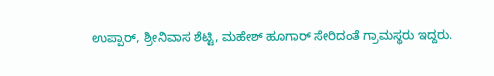ಉಪ್ಪಾರ್, ಶ್ರೀನಿವಾಸ ಶೆಟ್ಟಿ, ಮಹೇಶ್ ಹೂಗಾರ್ ಸೇರಿದಂತೆ ಗ್ರಾಮಸ್ಥರು ಇದ್ದರು.